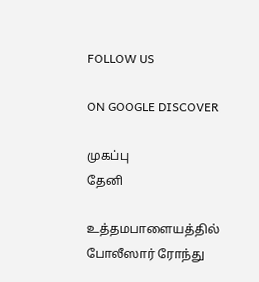FOLLOW US

ON GOOGLE DISCOVER

முகப்பு
தேனி

உத்தமபாளையத்தில் போலீஸார் ரோந்து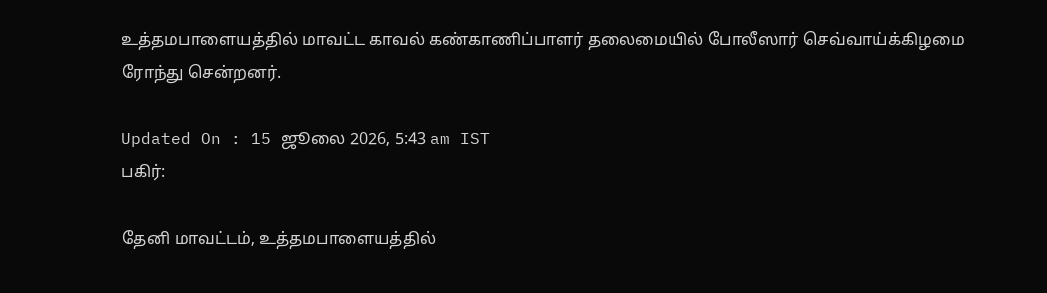உத்தமபாளையத்தில் மாவட்ட காவல் கண்காணிப்பாளர் தலைமையில் போலீஸார் செவ்வாய்க்கிழமை ரோந்து சென்றனர்.

Updated On : 15 ஜூலை 2026, 5:43 am IST
பகிர்:

தேனி மாவட்டம், உத்தமபாளையத்தில்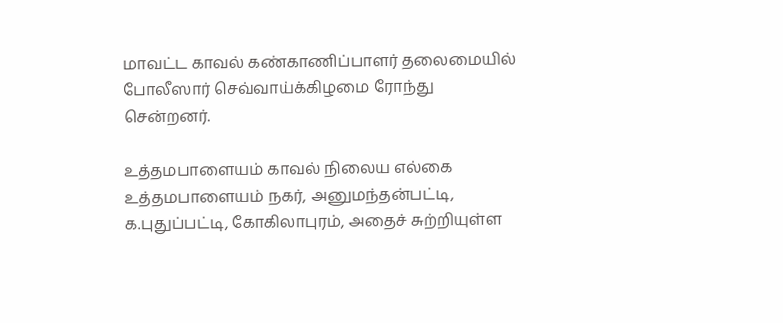மாவட்ட காவல் கண்காணிப்பாளர் தலைமையில் போலீஸார் செவ்வாய்க்கிழமை ரோந்து சென்றனர்.

உத்தமபாளையம் காவல் நிலைய எல்கை உத்தமபாளையம் நகர், அனுமந்தன்பட்டி, க.புதுப்பட்டி, கோகிலாபுரம், அதைச் சுற்றியுள்ள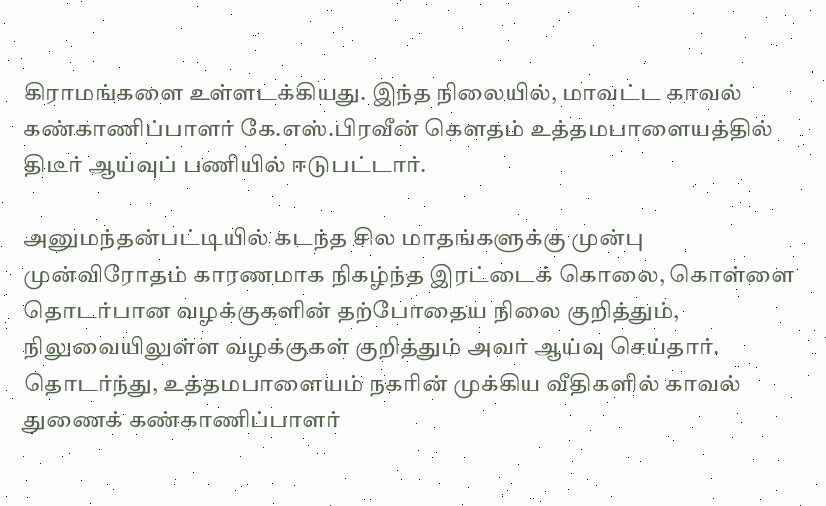கிராமங்களை உள்ளடக்கியது. இந்த நிலையில், மாவட்ட காவல் கண்காணிப்பாளர் கே.எஸ்.பிரவீன் கெளதம் உத்தமபாளையத்தில் திடீர் ஆய்வுப் பணியில் ஈடுபட்டார்.

அனுமந்தன்பட்டியில் கடந்த சில மாதங்களுக்கு முன்பு முன்விரோதம் காரணமாக நிகழ்ந்த இரட்டைக் கொலை, கொள்ளை தொடர்பான வழக்குகளின் தற்போதைய நிலை குறித்தும், நிலுவையிலுள்ள வழக்குகள் குறித்தும் அவர் ஆய்வு செய்தார். தொடர்ந்து, உத்தமபாளையம் நகரின் முக்கிய வீதிகளில் காவல் துணைக் கண்காணிப்பாளர்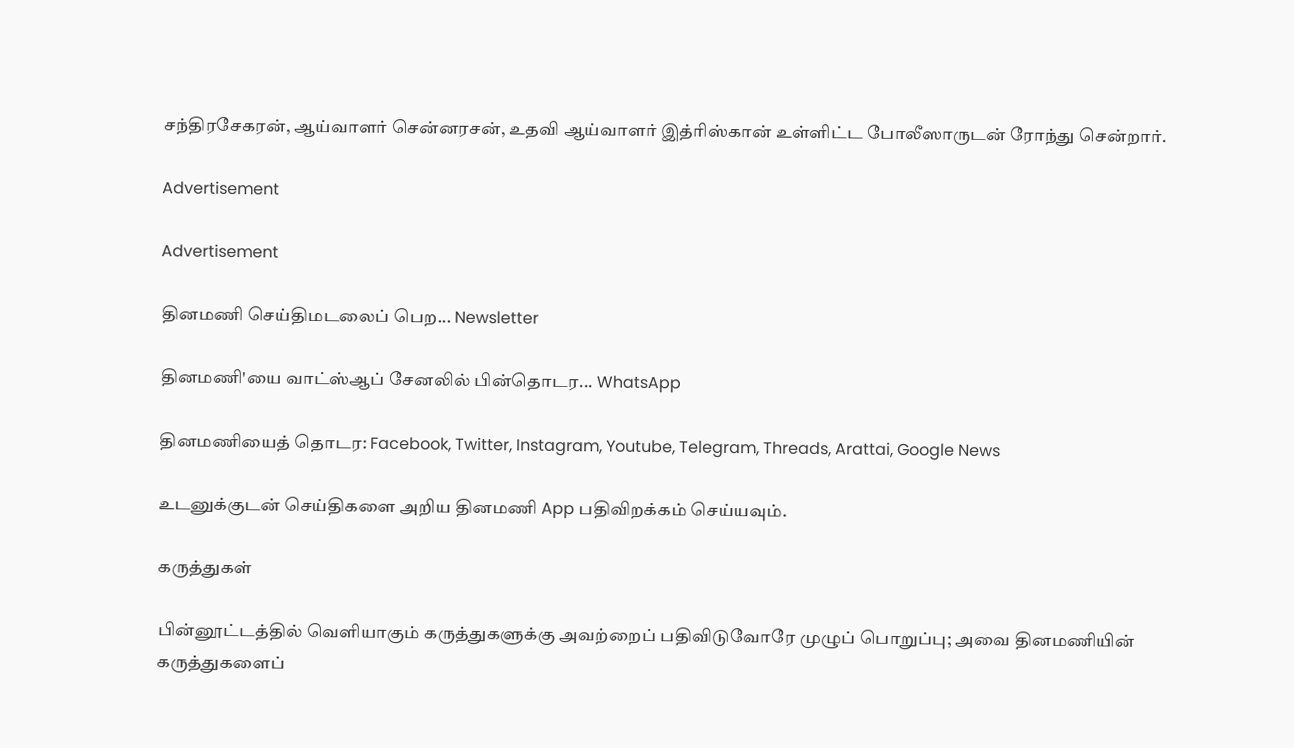சந்திரசேகரன், ஆய்வாளர் சென்னரசன், உதவி ஆய்வாளர் இத்ரிஸ்கான் உள்ளிட்ட போலீஸாருடன் ரோந்து சென்றார்.

Advertisement

Advertisement

தினமணி செய்திமடலைப் பெற... Newsletter

தினமணி'யை வாட்ஸ்ஆப் சேனலில் பின்தொடர... WhatsApp

தினமணியைத் தொடர: Facebook, Twitter, Instagram, Youtube, Telegram, Threads, Arattai, Google News

உடனுக்குடன் செய்திகளை அறிய தினமணி App பதிவிறக்கம் செய்யவும்.

கருத்துகள்

பின்னூட்டத்தில் வெளியாகும் கருத்துகளுக்கு அவற்றைப் பதிவிடுவோரே முழுப் பொறுப்பு; அவை தினமணியின் கருத்துகளைப்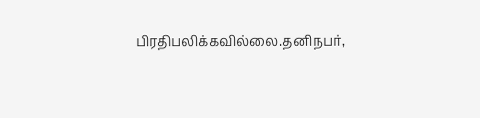பிரதிபலிக்கவில்லை.தனிநபர்,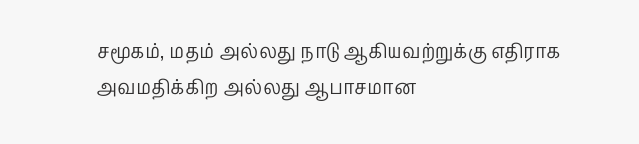சமூகம், மதம் அல்லது நாடு ஆகியவற்றுக்கு எதிராக அவமதிக்கிற அல்லது ஆபாசமான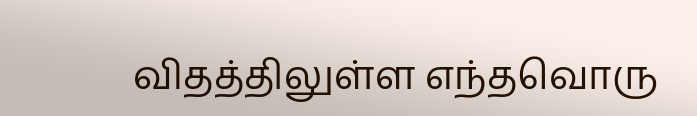விதத்திலுள்ள எந்தவொரு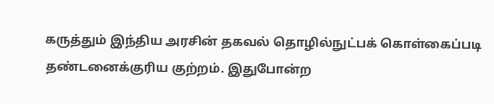கருத்தும் இந்திய அரசின் தகவல் தொழில்நுட்பக் கொள்கைப்படி தண்டனைக்குரிய குற்றம். இதுபோன்ற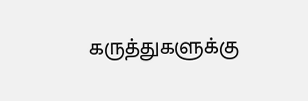கருத்துகளுக்கு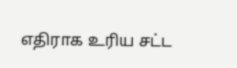எதிராக உரிய சட்ட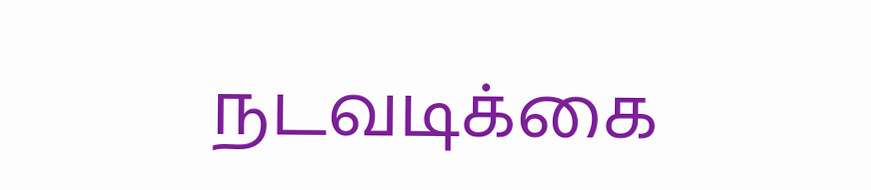நடவடிக்கை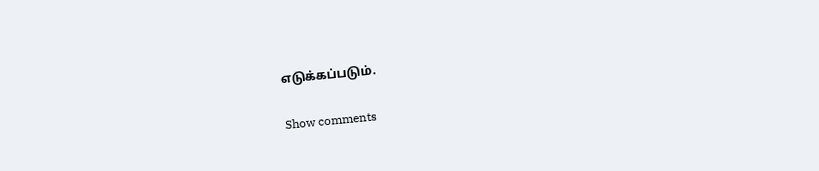எடுக்கப்படும்.

Show comments